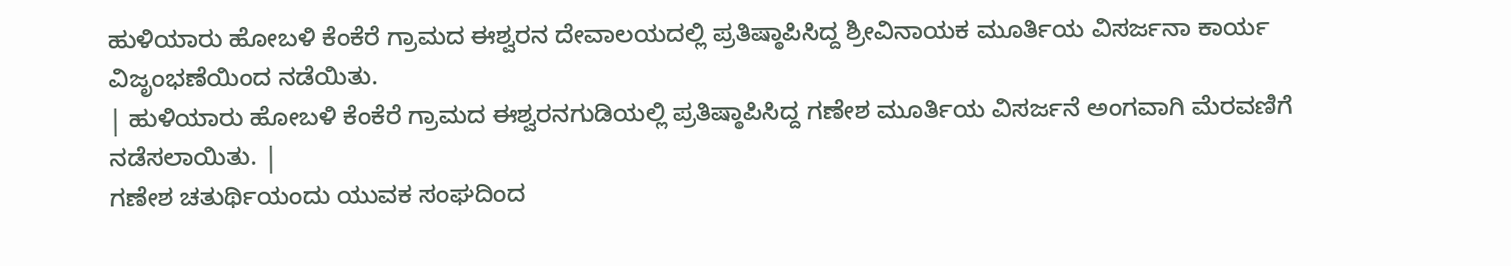ಹುಳಿಯಾರು ಹೋಬಳಿ ಕೆಂಕೆರೆ ಗ್ರಾಮದ ಈಶ್ವರನ ದೇವಾಲಯದಲ್ಲಿ ಪ್ರತಿಷ್ಠಾಪಿಸಿದ್ದ ಶ್ರೀವಿನಾಯಕ ಮೂರ್ತಿಯ ವಿಸರ್ಜನಾ ಕಾರ್ಯ ವಿಜೃಂಭಣೆಯಿಂದ ನಡೆಯಿತು.
| ಹುಳಿಯಾರು ಹೋಬಳಿ ಕೆಂಕೆರೆ ಗ್ರಾಮದ ಈಶ್ವರನಗುಡಿಯಲ್ಲಿ ಪ್ರತಿಷ್ಠಾಪಿಸಿದ್ದ ಗಣೇಶ ಮೂರ್ತಿಯ ವಿಸರ್ಜನೆ ಅಂಗವಾಗಿ ಮೆರವಣಿಗೆ ನಡೆಸಲಾಯಿತು. |
ಗಣೇಶ ಚತುರ್ಥಿಯಂದು ಯುವಕ ಸಂಘದಿಂದ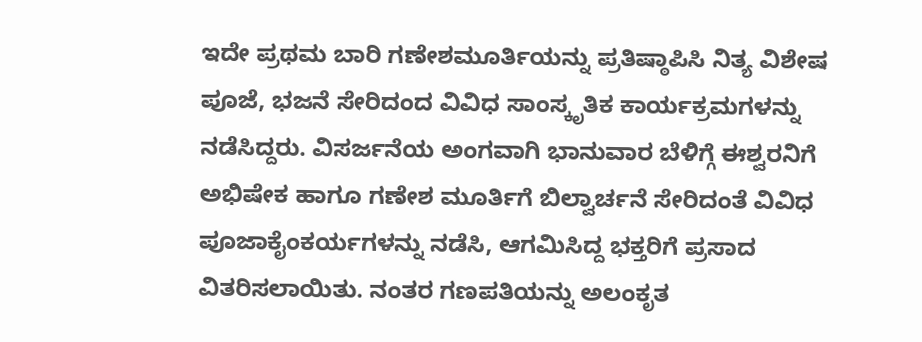ಇದೇ ಪ್ರಥಮ ಬಾರಿ ಗಣೇಶಮೂರ್ತಿಯನ್ನು ಪ್ರತಿಷ್ಠಾಪಿಸಿ ನಿತ್ಯ ವಿಶೇಷ ಪೂಜೆ, ಭಜನೆ ಸೇರಿದಂದ ವಿವಿಧ ಸಾಂಸ್ಕೃತಿಕ ಕಾರ್ಯಕ್ರಮಗಳನ್ನು ನಡೆಸಿದ್ದರು. ವಿಸರ್ಜನೆಯ ಅಂಗವಾಗಿ ಭಾನುವಾರ ಬೆಳಿಗ್ಗೆ ಈಶ್ವರನಿಗೆ ಅಭಿಷೇಕ ಹಾಗೂ ಗಣೇಶ ಮೂರ್ತಿಗೆ ಬಿಲ್ವಾರ್ಚನೆ ಸೇರಿದಂತೆ ವಿವಿಧ ಪೂಜಾಕೈಂಕರ್ಯಗಳನ್ನು ನಡೆಸಿ, ಆಗಮಿಸಿದ್ದ ಭಕ್ತರಿಗೆ ಪ್ರಸಾದ ವಿತರಿಸಲಾಯಿತು. ನಂತರ ಗಣಪತಿಯನ್ನು ಅಲಂಕೃತ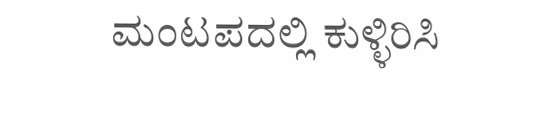ಮಂಟಪದಲ್ಲಿ ಕುಳ್ಳಿರಿಸಿ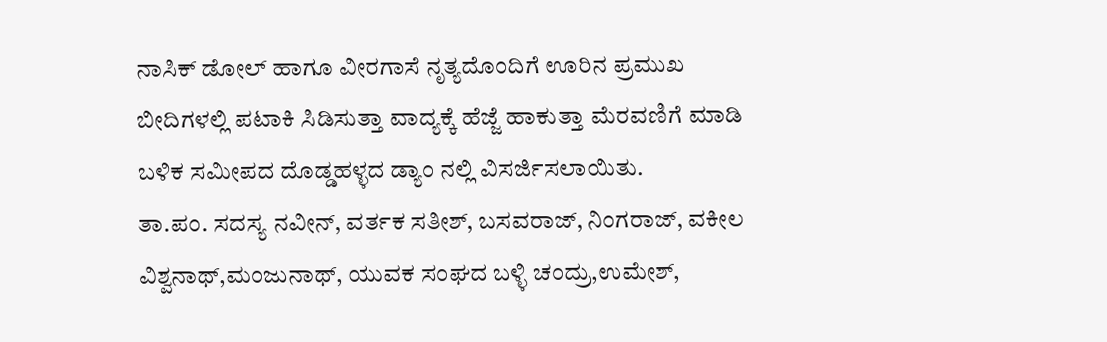ನಾಸಿಕ್ ಡೋಲ್ ಹಾಗೂ ವೀರಗಾಸೆ ನೃತ್ಯದೊಂದಿಗೆ ಊರಿನ ಪ್ರಮುಖ ಬೀದಿಗಳಲ್ಲಿ ಪಟಾಕಿ ಸಿಡಿಸುತ್ತಾ ವಾದ್ಯಕ್ಕೆ ಹೆಜ್ಜೆ ಹಾಕುತ್ತಾ ಮೆರವಣಿಗೆ ಮಾಡಿ ಬಳಿಕ ಸಮೀಪದ ದೊಡ್ಡಹಳ್ಳದ ಡ್ಯಾಂ ನಲ್ಲಿ ವಿಸರ್ಜಿಸಲಾಯಿತು.
ತಾ.ಪಂ. ಸದಸ್ಯ ನವೀನ್, ವರ್ತಕ ಸತೀಶ್, ಬಸವರಾಜ್, ನಿಂಗರಾಜ್, ವಕೀಲ ವಿಶ್ವನಾಥ್,ಮಂಜುನಾಥ್, ಯುವಕ ಸಂಘದ ಬಳ್ಳಿ ಚಂದ್ರು,ಉಮೇಶ್,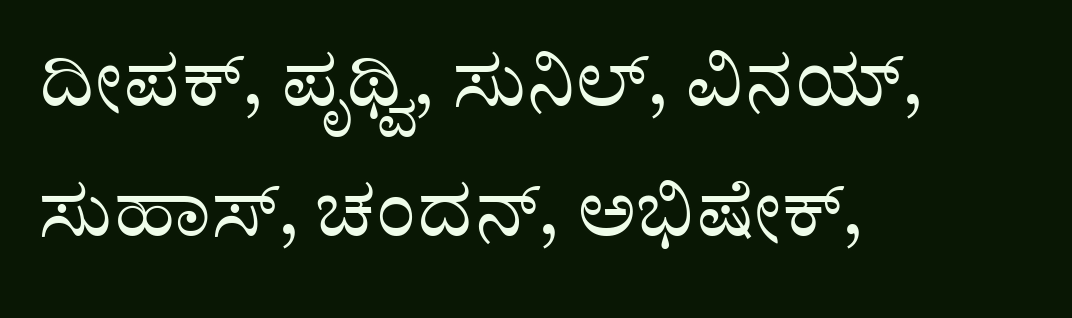ದೀಪಕ್, ಪೃಥ್ವಿ, ಸುನಿಲ್, ವಿನಯ್, ಸುಹಾಸ್, ಚಂದನ್, ಅಭಿಷೇಕ್,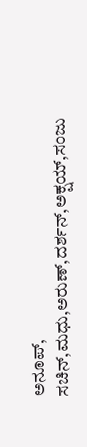ಅನೂಪ್, ಸಚಿನ್,ಮಧು,ಅರುಣ್,ದರ್ಶನ್,ಅಕ್ಷಯ್,ಸಂಜು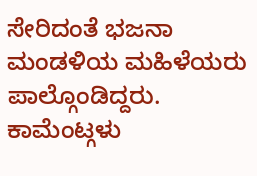ಸೇರಿದಂತೆ ಭಜನಾ ಮಂಡಳಿಯ ಮಹಿಳೆಯರು ಪಾಲ್ಗೊಂಡಿದ್ದರು.
ಕಾಮೆಂಟ್ಗಳು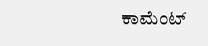ಕಾಮೆಂಟ್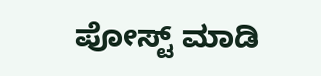ಪೋಸ್ಟ್ ಮಾಡಿ